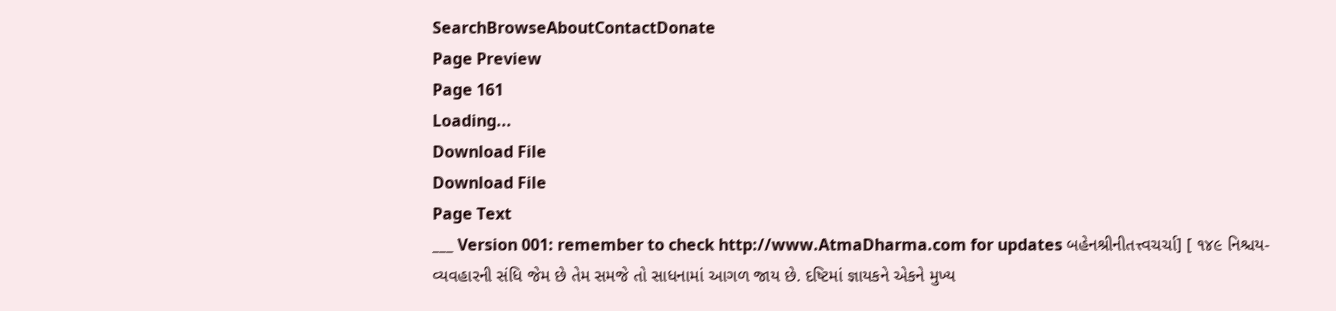SearchBrowseAboutContactDonate
Page Preview
Page 161
Loading...
Download File
Download File
Page Text
___ Version 001: remember to check http://www.AtmaDharma.com for updates બહેનશ્રીનીતત્ત્વચર્ચા] [ ૧૪૯ નિશ્ચય-વ્યવહારની સંધિ જેમ છે તેમ સમજે તો સાધનામાં આગળ જાય છે. દષ્ટિમાં જ્ઞાયકને એકને મુખ્ય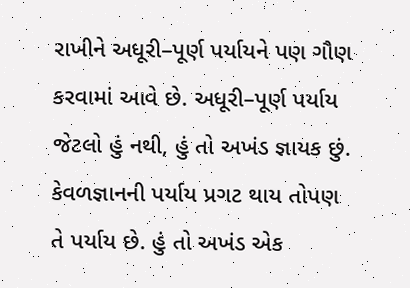રાખીને અધૂરી–પૂર્ણ પર્યાયને પણ ગૌણ કરવામાં આવે છે. અધૂરી–પૂર્ણ પર્યાય જેટલો હું નથી, હું તો અખંડ જ્ઞાયક છું. કેવળજ્ઞાનની પર્યાય પ્રગટ થાય તોપણ તે પર્યાય છે. હું તો અખંડ એક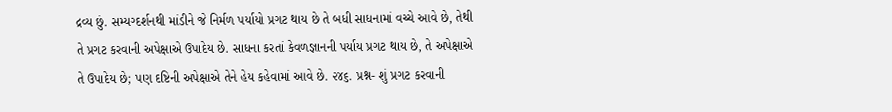દ્રવ્ય છું. સમ્યગ્દર્શનથી માંડીને જે નિર્મળ પર્યાયો પ્રગટ થાય છે તે બધી સાધનામાં વચ્ચે આવે છે, તેથી તે પ્રગટ કરવાની અપેક્ષાએ ઉપાદેય છે. સાધના કરતાં કેવળજ્ઞાનની પર્યાય પ્રગટ થાય છે, તે અપેક્ષાએ તે ઉપાદેય છે; પણ દષ્ટિની અપેક્ષાએ તેને હેય કહેવામાં આવે છે. ૨૪૬. પ્રશ્ન- શું પ્રગટ કરવાની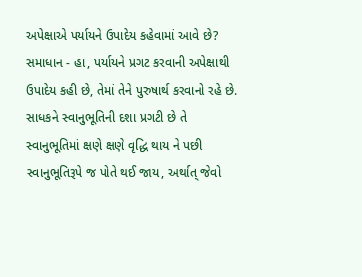અપેક્ષાએ પર્યાયને ઉપાદેય કહેવામાં આવે છે? સમાધાન - હા, પર્યાયને પ્રગટ કરવાની અપેક્ષાથી ઉપાદેય કહી છે, તેમાં તેને પુરુષાર્થ કરવાનો રહે છે. સાધકને સ્વાનુભૂતિની દશા પ્રગટી છે તે સ્વાનુભૂતિમાં ક્ષણે ક્ષણે વૃદ્ધિ થાય ને પછી સ્વાનુભૂતિરૂપે જ પોતે થઈ જાય, અર્થાત્ જેવો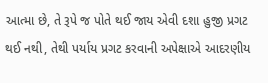આત્મા છે, તે રૂપે જ પોતે થઈ જાય એવી દશા હુજી પ્રગટ થઈ નથી, તેથી પર્યાય પ્રગટ કરવાની અપેક્ષાએ આદરણીય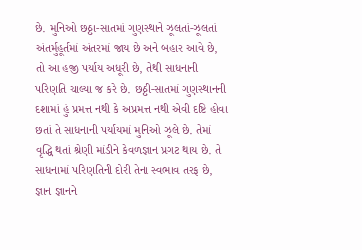છે. મુનિઓ છઠ્ઠા-સાતમાં ગુણસ્થાને ઝૂલતાં-ઝૂલતાં અંતર્મુહૂર્તમાં અંતરમાં જાય છે અને બહાર આવે છે, તો આ હજી પર્યાય અધૂરી છે, તેથી સાધનાની પરિણતિ ચાલ્યા જ કરે છે. છઠ્ઠી-સાતમાં ગુણસ્થાનની દશામાં હું પ્રમત્ત નથી કે અપ્રમત્ત નથી એવી દષ્ટિ હોવા છતાં તે સાધનાની પર્યાયમાં મુનિઓ ઝૂલે છે. તેમાં વૃદ્ધિ થતાં શ્રેણી માંડીને કેવળજ્ઞાન પ્રગટ થાય છે. તે સાધનામાં પરિણતિની દોરી તેના સ્વભાવ તરફ છે, જ્ઞાન જ્ઞાનને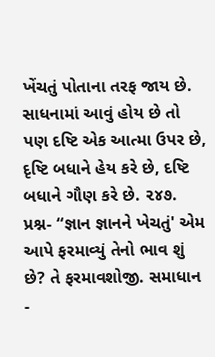ખેંચતું પોતાના તરફ જાય છે. સાધનામાં આવું હોય છે તો પણ દષ્ટિ એક આત્મા ઉપર છે, દૃષ્ટિ બધાને હેય કરે છે, દષ્ટિ બધાને ગૌણ કરે છે. ૨૪૭. પ્રશ્ન- “જ્ઞાન જ્ઞાનને ખેચતું' એમ આપે ફરમાવ્યું તેનો ભાવ શું છે? તે ફરમાવશોજી. સમાધાન -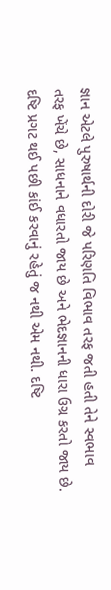જ્ઞાન એટલે પુરુષાર્થની દોરી જે પરિણતિ વિભાવ તરફ જતી હતી તેને સ્વભાવ તરફ ખેંચે છે, સાધનાને વધારતો જાય છે અને ભેદજ્ઞાનની ધારા ઉગ્ર કરતો જાય છે. દષ્ટિ પ્રગટ થઈ પછી કાંઈ કરવાનું રહેતું જ નથી એમ નથી. દષ્ટિ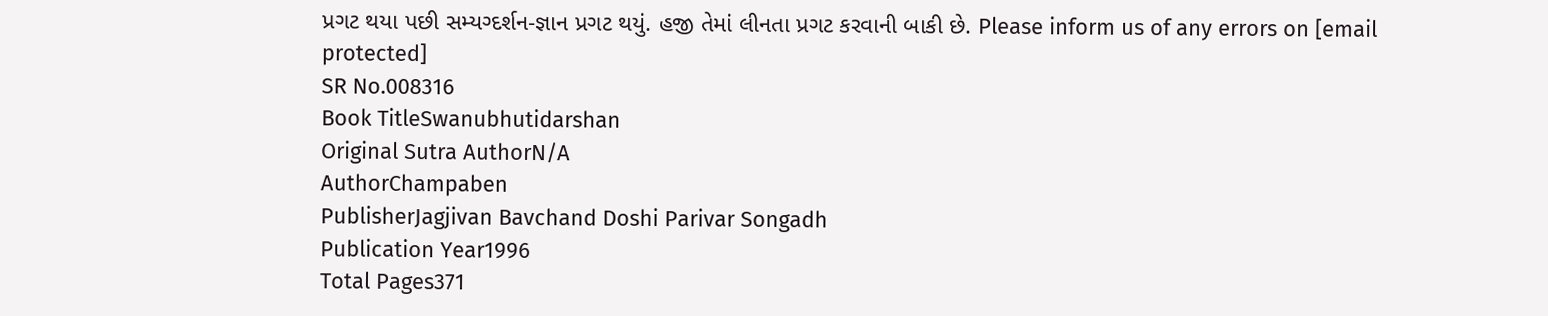પ્રગટ થયા પછી સમ્યગ્દર્શન-જ્ઞાન પ્રગટ થયું. હજી તેમાં લીનતા પ્રગટ કરવાની બાકી છે. Please inform us of any errors on [email protected]
SR No.008316
Book TitleSwanubhutidarshan
Original Sutra AuthorN/A
AuthorChampaben
PublisherJagjivan Bavchand Doshi Parivar Songadh
Publication Year1996
Total Pages371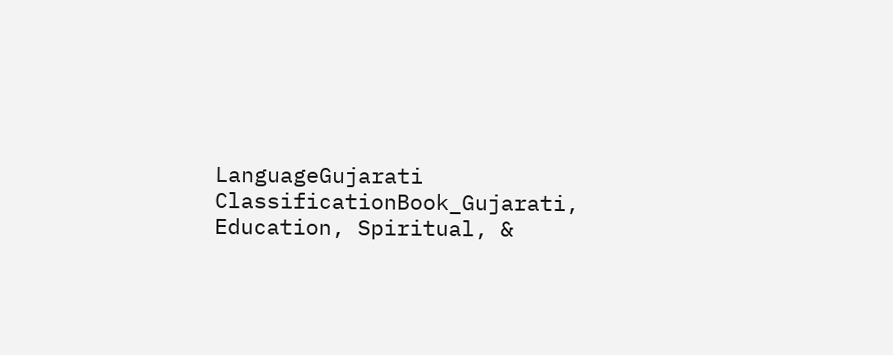LanguageGujarati
ClassificationBook_Gujarati, Education, Spiritual, &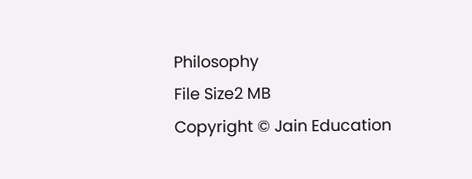Philosophy
File Size2 MB
Copyright © Jain Education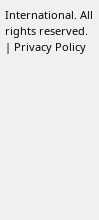International. All rights reserved. | Privacy Policy